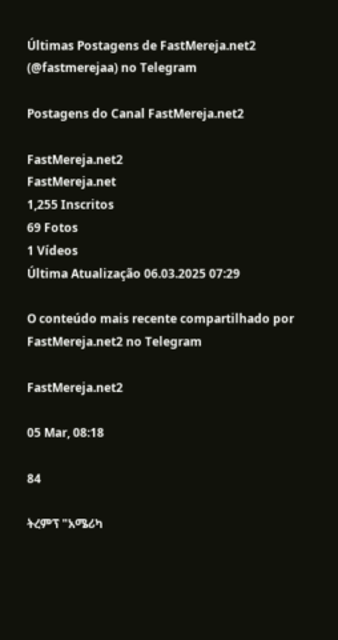Últimas Postagens de FastMereja.net2 (@fastmerejaa) no Telegram

Postagens do Canal FastMereja.net2

FastMereja.net2
FastMereja.net
1,255 Inscritos
69 Fotos
1 Vídeos
Última Atualização 06.03.2025 07:29

O conteúdo mais recente compartilhado por FastMereja.net2 no Telegram

FastMereja.net2

05 Mar, 08:18

84

ትረምፕ "አሜሪካ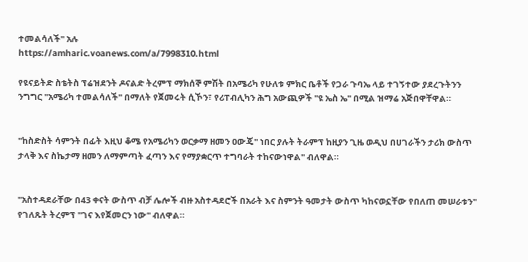ተመልሳለች" አሉ
https://amharic.voanews.com/a/7998310.html

የዩናይትድ ስቴትስ ፕሬዝደንት ዶናልድ ትረምፕ ማክሰኞ ምሽት በአሜሪካ የሁለቱ ምክር ቤቶች የጋራ ጉባኤ ላይ ተገኝተው ያደረጉትንን ንግግር "አሜሪካ ተመልሳለች" በማለት የጀመሩት ሲኾን፣ የሪፐብሊካን ሕግ አውጪዎች "ዩ ኤስ ኤ" በሚል ዝማሬ አጅበዋቸዋል።


"ከስድስት ሳምንት በፊት እዚህ ቆሜ የአሜሪካን ወርቃማ ዘመን ዐውጄ" ነበር ያሉት ትራምፕ ከዚያን ጊዜ ወዲህ በሀገራችን ታሪክ ውስጥ ታላቅ እና ስኬታማ ዘመን ለማምጣት ፈጣን እና የማያቋርጥ ተግባራት ተከናውነዋል" ብለዋል።


"አስተዳደራቸው በ43 ቀናት ውስጥ ብቻ ሌሎች ብዙ አስተዳደሮች በአራት እና ስምንት ዓመታት ውስጥ ካከናወኗቸው የበለጠ መሠራቱን" የገለጹት ትረምፕ "ገና እየጀመርን ነው" ብለዋል።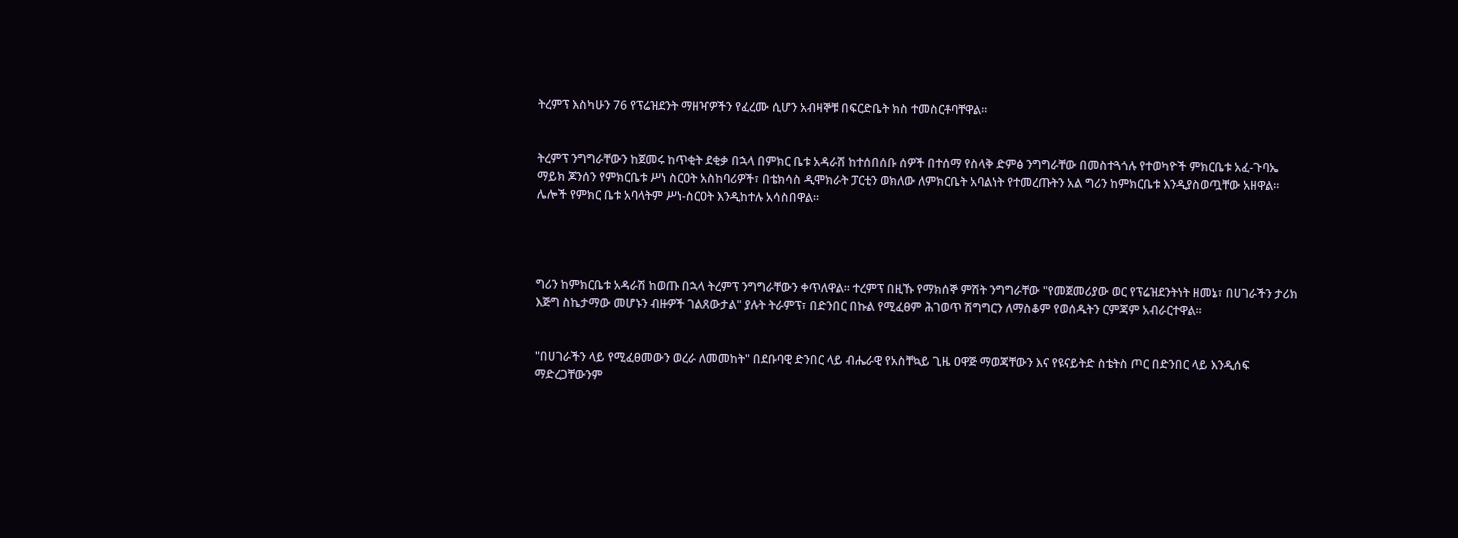ትረምፕ እስካሁን 76 የፕሬዝደንት ማዘዣዎችን የፈረሙ ሲሆን አብዛኞቹ በፍርድቤት ክስ ተመስርቶባቸዋል።


ትረምፕ ንግግራቸውን ከጀመሩ ከጥቂት ደቂቃ በኋላ በምክር ቤቱ አዳራሽ ከተሰበሰቡ ሰዎች በተሰማ የስላቅ ድምፅ ንግግራቸው በመስተጓጎሉ የተወካዮች ምክርቤቱ አፈ-ጉባኤ ማይክ ጆንሰን የምክርቤቱ ሥነ ስርዐት አስከባሪዎች፣ በቴክሳስ ዲሞክራት ፓርቲን ወክለው ለምክርቤት አባልነት የተመረጡትን አል ግሪን ከምክርቤቱ እንዲያስወጧቸው አዘዋል። ሌሎች የምክር ቤቱ አባላትም ሥነ-ስርዐት እንዲከተሉ አሳስበዋል።




ግሪን ከምክርቤቱ አዳራሽ ከወጡ በኋላ ትረምፕ ንግግራቸውን ቀጥለዋል። ተረምፕ በዚኹ የማክሰኞ ምሽት ንግግራቸው "የመጀመሪያው ወር የፕሬዝደንትነት ዘመኔ፣ በሀገራችን ታሪክ እጅግ ስኬታማው መሆኑን ብዙዎች ገልጸውታል" ያሉት ትራምፕ፣ በድንበር በኩል የሚፈፀም ሕገወጥ ሽግግርን ለማስቆም የወሰዱትን ርምጃም አብራርተዋል።


"በሀገራችን ላይ የሚፈፀመውን ወረራ ለመመከት" በደቡባዊ ድንበር ላይ ብሔራዊ የአስቸኳይ ጊዜ ዐዋጅ ማወጃቸውን እና የዩናይትድ ስቴትስ ጦር በድንበር ላይ እንዲሰፍ ማድረጋቸውንም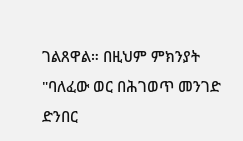ገልጸዋል። በዚህም ምክንያት "ባለፈው ወር በሕገወጥ መንገድ ድንበር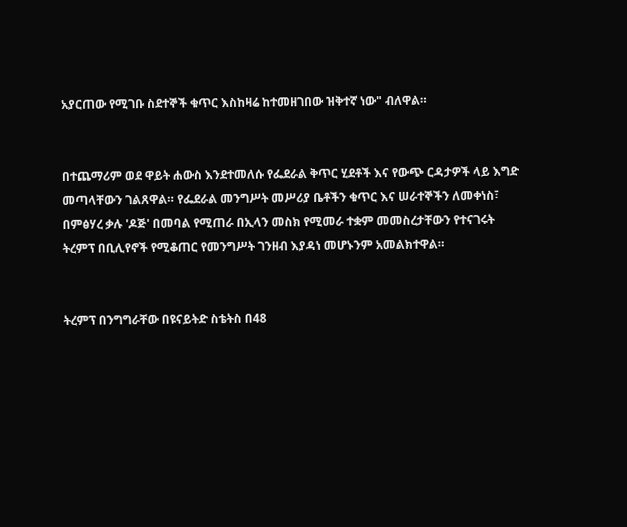አያርጠው የሚገቡ ስደተኞች ቁጥር እስከዛሬ ከተመዘገበው ዝቅተኛ ነው" ብለዋል።


በተጨማሪም ወደ ዋይት ሐውስ እንደተመለሱ የፌደራል ቅጥር ሂደቶች እና የውጭ ርዳታዎች ላይ እግድ መጣላቸውን ገልጸዋል። የፌደራል መንግሥት መሥሪያ ቤቶችን ቁጥር እና ሠራተኞችን ለመቀነስ፣ በምፅሃረ ቃሉ 'ዶጅ' በመባል የሚጠራ በኢላን መስክ የሚመራ ተቋም መመስረታቸውን የተናገሩት ትረምፕ በቢሊየኖች የሚቆጠር የመንግሥት ገንዘብ እያዳነ መሆኑንም አመልክተዋል።


ትረምፕ በንግግራቸው በዩናይትድ ስቴትስ በ48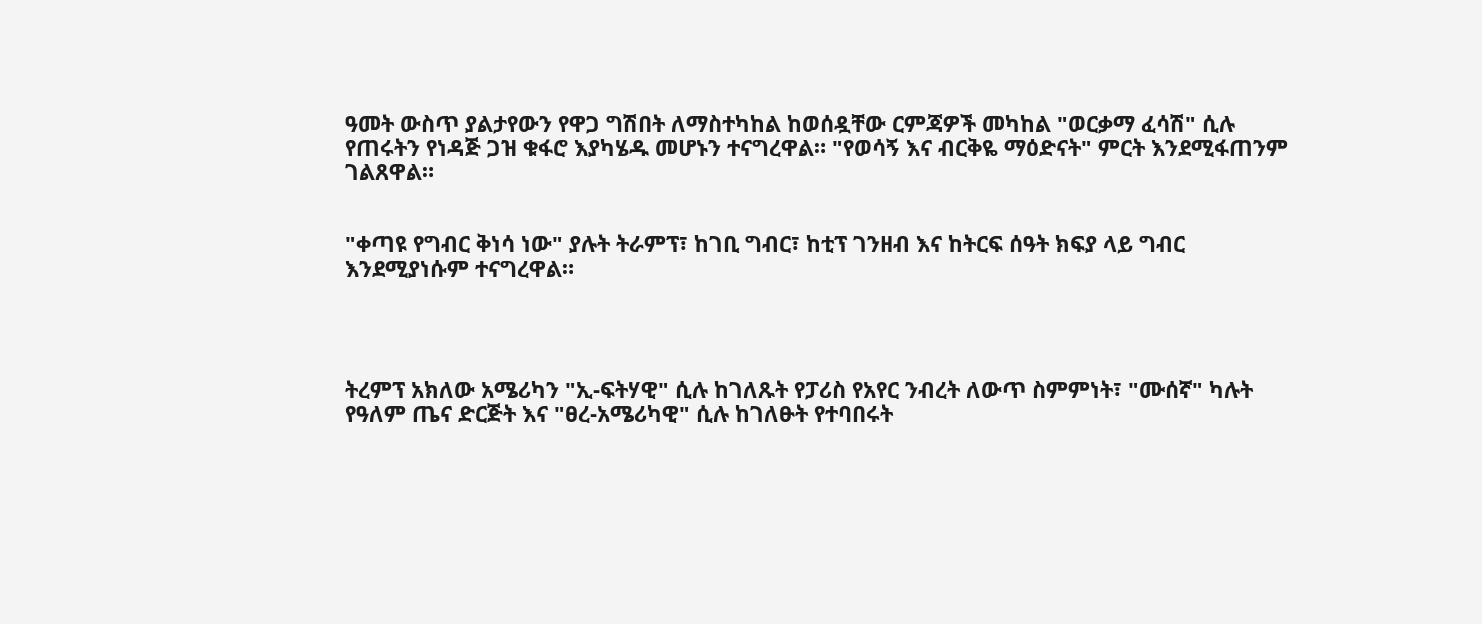ዓመት ውስጥ ያልታየውን የዋጋ ግሽበት ለማስተካከል ከወሰዷቸው ርምጃዎች መካከል "ወርቃማ ፈሳሽ" ሲሉ የጠሩትን የነዳጅ ጋዝ ቁፋሮ እያካሄዱ መሆኑን ተናግረዋል። "የወሳኝ እና ብርቅዬ ማዕድናት" ምርት እንደሚፋጠንም ገልጸዋል።


"ቀጣዩ የግብር ቅነሳ ነው" ያሉት ትራምፕ፣ ከገቢ ግብር፣ ከቲፕ ገንዘብ እና ከትርፍ ሰዓት ክፍያ ላይ ግብር እንደሚያነሱም ተናግረዋል።




ትረምፕ አክለው አሜሪካን "ኢ-ፍትሃዊ" ሲሉ ከገለጹት የፓሪስ የአየር ንብረት ለውጥ ስምምነት፣ "ሙሰኛ" ካሉት የዓለም ጤና ድርጅት እና "ፀረ-አሜሪካዊ" ሲሉ ከገለፁት የተባበሩት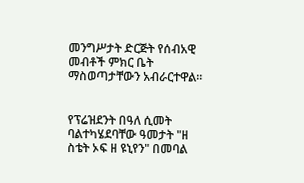መንግሥታት ድርጅት የሰብአዊ መብቶች ምክር ቤት ማስወጣታቸውን አብራርተዋል።


የፕሬዝደንት በዓለ ሲመት ባልተካሄደባቸው ዓመታት "ዘ ስቴት ኦፍ ዘ ዩኒየን" በመባል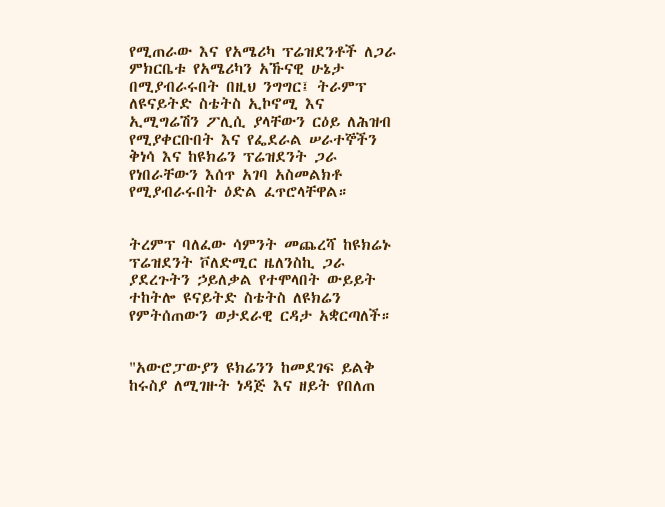የሚጠራው እና የአሜሪካ ፕሬዝደንቶች ለጋራ ምክርቤቱ የአሜሪካን አኹናዊ ሁኔታ በሚያብራሩበት በዚህ ንግግር፤ ትራምፕ ለዩናይትድ ስቴትስ ኢኮኖሚ እና ኢሚግሬሽን ፖሊሲ ያላቸውን ርዕይ ለሕዝብ የሚያቀርቡበት እና የፌደራል ሠራተኞችን ቅነሳ እና ከዩክሬን ፕሬዝደንት ጋራ የነበራቸውን እሰጥ አገባ አስመልክቶ የሚያብራሩበት ዕድል ፈጥሮላቸዋል።


ትረምፕ ባለፈው ሳምንት መጨረሻ ከዩክሬኑ ፕሬዝደንት ቮለድሚር ዜለንስኪ ጋራ ያደረጉትን ኃይለቃል የተሞላበት ውይይት ተከትሎ ዩናይትድ ስቴትስ ለዩክሬን የምትሰጠውን ወታደራዊ ርዳታ አቋርጣለች።


"አውሮፓውያን ዩክሬንን ከመደገፍ ይልቅ ከሩስያ ለሚገዙት ነዳጅ እና ዘይት የበለጠ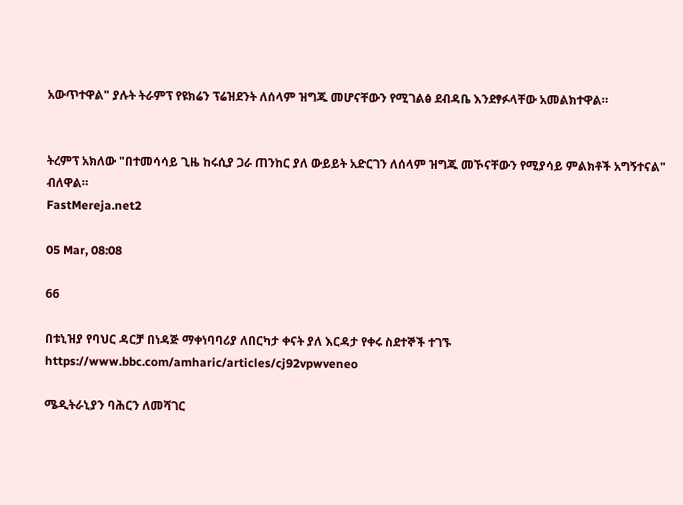አውጥተዋል" ያሉት ትራምፕ የዩክሬን ፕሬዝደንት ለሰላም ዝግጁ መሆናቸውን የሚገልፅ ደብዳቤ እንደፃፉላቸው አመልክተዋል።


ትረምፕ አክለው "በተመሳሳይ ጊዜ ከሩሲያ ጋራ ጠንከር ያለ ውይይት አድርገን ለሰላም ዝግጁ መኾናቸውን የሚያሳይ ምልክቶች አግኝተናል" ብለዋል።
FastMereja.net2

05 Mar, 08:08

66

በቱኒዝያ የባህር ዳርቻ በነዳጅ ማቀነባባሪያ ለበርካታ ቀናት ያለ እርዳታ የቀሩ ስደተኞች ተገኙ
https://www.bbc.com/amharic/articles/cj92vpwveneo

ሜዲትራኒያን ባሕርን ለመሻገር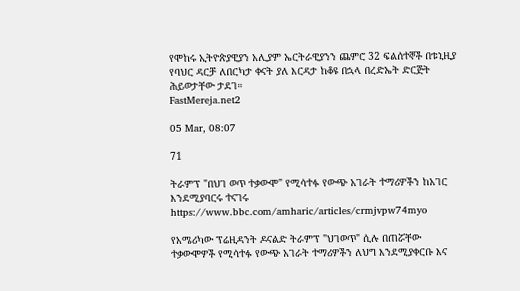የሞከሩ ኢትዮጵያዊያን አሊያም ኤርትራዊያንን ጨምሮ 32 ፍልሰተኞች በቱኒዚያ የባህር ዳርቻ ለበርካታ ቀናት ያለ እርዳታ ከቆዩ በኋላ በረድኤት ድርጅት ሕይወታቸው ታደገ።
FastMereja.net2

05 Mar, 08:07

71

ትራምፕ "በህገ ወጥ ተቃውሞ" የሚሳተፉ የውጭ አገራት ተማሪዎችን ከአገር እንደሚያባርሩ ተናገሩ
https://www.bbc.com/amharic/articles/crmjvpw74myo

የአሜሪካው ፕሬዚዳንት ዶናልድ ትራምፕ "ህገወጥ" ሲሉ በጠሯቸው ተቃውሞዎች የሚሳተፉ የውጭ አገራት ተማሪዎችን ለህግ እንደሚያቀርቡ እና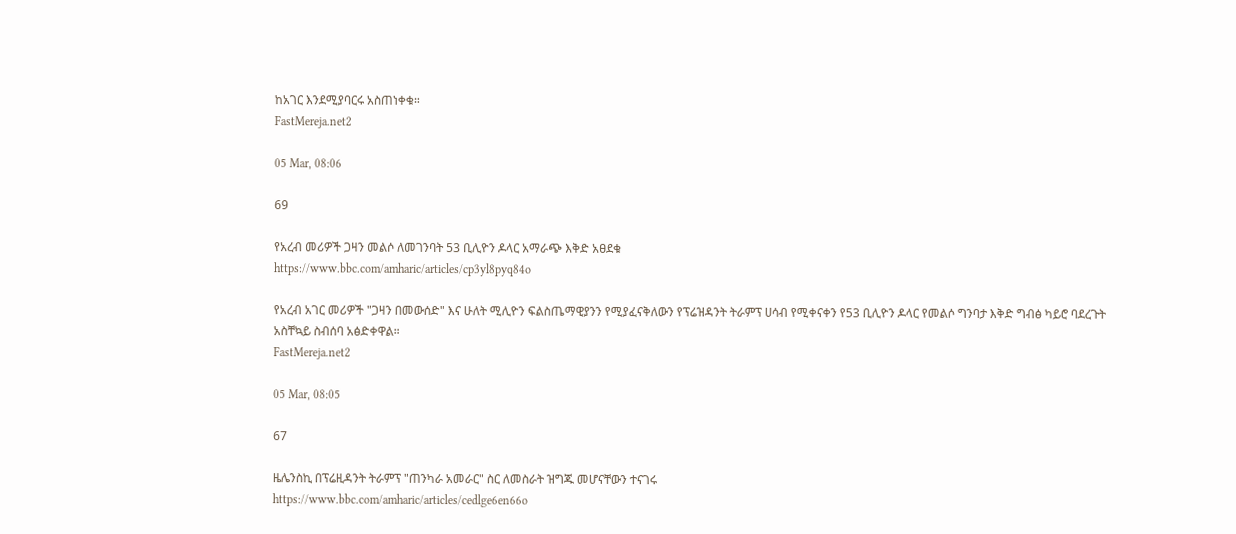ከአገር እንደሚያባርሩ አስጠነቀቁ።
FastMereja.net2

05 Mar, 08:06

69

የአረብ መሪዎች ጋዛን መልሶ ለመገንባት 53 ቢሊዮን ዶላር አማራጭ እቅድ አፀደቁ
https://www.bbc.com/amharic/articles/cp3yl8pyq84o

የአረብ አገር መሪዎች "ጋዛን በመውሰድ" እና ሁለት ሚሊዮን ፍልስጤማዊያንን የሚያፈናቅለውን የፕሬዝዳንት ትራምፕ ሀሳብ የሚቀናቀን የ53 ቢሊዮን ዶላር የመልሶ ግንባታ እቅድ ግብፅ ካይሮ ባደረጉት አስቸኳይ ስብሰባ አፅድቀዋል።
FastMereja.net2

05 Mar, 08:05

67

ዜሌንስኪ በፕሬዚዳንት ትራምፕ "ጠንካራ አመራር" ስር ለመስራት ዝግጁ መሆናቸውን ተናገሩ
https://www.bbc.com/amharic/articles/cedlge6en66o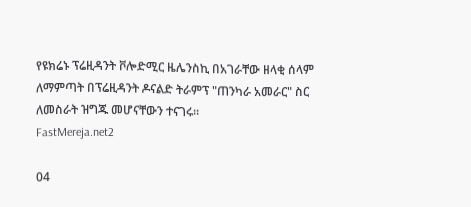የዩክሬኑ ፕሬዚዳንት ቮሎድሚር ዜሌንስኪ በአገራቸው ዘላቂ ሰላም ለማምጣት በፕሬዚዳንት ዶናልድ ትራምፕ "ጠንካራ አመራር" ስር ለመስራት ዝግጁ መሆናቸውን ተናገሩ።
FastMereja.net2

04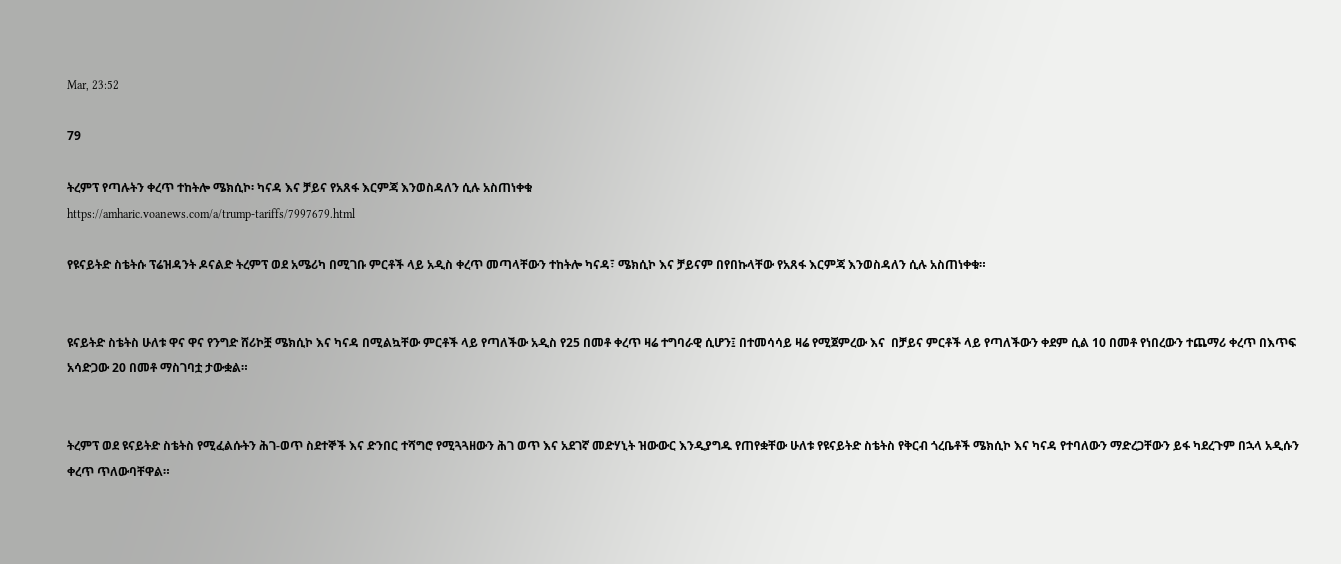Mar, 23:52

79

ትረምፕ የጣሉትን ቀረጥ ተከትሎ ሜክሲኮ፡ ካናዳ እና ቻይና የአጸፋ እርምጃ እንወስዳለን ሲሉ አስጠነቀቁ
https://amharic.voanews.com/a/trump-tariffs/7997679.html

የዩናይትድ ስቴትሱ ፕሬዝዳንት ዶናልድ ትረምፕ ወደ አሜሪካ በሚገቡ ምርቶች ላይ አዲስ ቀረጥ መጣላቸውን ተከትሎ ካናዳ፣ ሜክሲኮ እና ቻይናም በየበኩላቸው የአጸፋ እርምጃ እንወስዳለን ሲሉ አስጠነቀቁ።


ዩናይትድ ስቴትስ ሁለቱ ዋና ዋና የንግድ ሸሪኮቿ ሜክሲኮ እና ካናዳ በሚልኳቸው ምርቶች ላይ የጣለችው አዲስ የ25 በመቶ ቀረጥ ዛሬ ተግባራዊ ሲሆን፤ በተመሳሳይ ዛሬ የሚጀምረው እና  በቻይና ምርቶች ላይ የጣለችውን ቀደም ሲል 10 በመቶ የነበረውን ተጨማሪ ቀረጥ በእጥፍ አሳድጋው 20 በመቶ ማስገባቷ ታውቋል።


ትረምፕ ወደ ዩናይትድ ስቴትስ የሚፈልሱትን ሕገ-ወጥ ስደተኞች እና ድንበር ተሻግሮ የሚጓጓዘውን ሕገ ወጥ እና አደገኛ መድሃኒት ዝውውር እንዲያግዱ የጠየቋቸው ሁለቱ የዩናይትድ ስቴትስ የቅርብ ጎረቤቶች ሜክሲኮ እና ካናዳ የተባለውን ማድረጋቸውን ይፋ ካደረጉም በኋላ አዲሱን ቀረጥ ጥለውባቸዋል።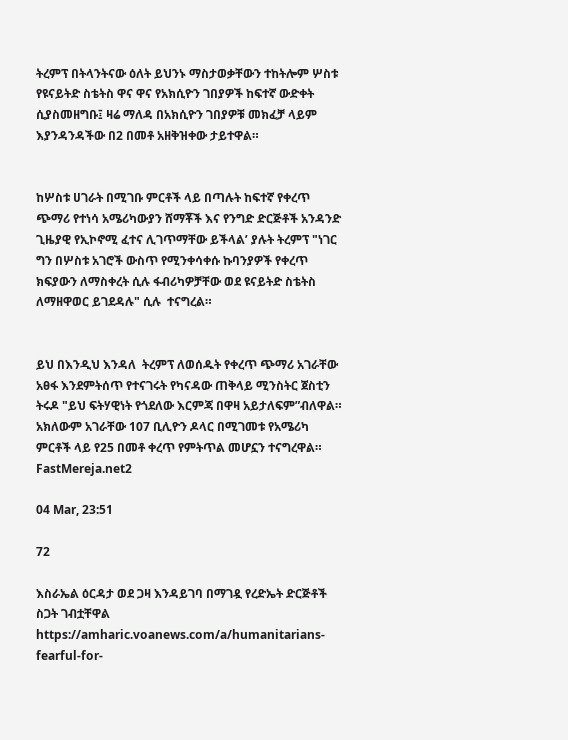ትረምፕ በትላንትናው ዕለት ይህንኑ ማስታወቃቸውን ተከትሎም ሦስቱ የዩናይትድ ስቴትስ ዋና ዋና የአክሲዮን ገበያዎች ከፍተኛ ውድቀት ሲያስመዘግቡ፤ ዛሬ ማለዳ በአክሲዮን ገበያዎቹ መክፈቻ ላይም እያንዳንዳችው በ2 በመቶ አዘቅዝቀው ታይተዋል።


ከሦስቱ ሀገራት በሚገቡ ምርቶች ላይ በጣሉት ከፍተኛ የቀረጥ ጭማሪ የተነሳ አሜሪካውያን ሸማቾች እና የንግድ ድርጅቶች አንዳንድ ጊዜያዊ የኢኮኖሚ ፈተና ሊገጥማቸው ይችላል’ ያሉት ትረምፕ "ነገር ግን በሦስቱ አገሮች ውስጥ የሚንቀሳቀሱ ኩባንያዎች የቀረጥ ክፍያውን ለማስቀረት ሲሉ ፋብሪካዎቻቸው ወደ ዩናይትድ ስቴትስ ለማዘዋወር ይገደዳሉ" ሲሉ  ተናግረል።


ይህ በእንዲህ እንዳለ  ትረምፕ ለወሰዱት የቀረጥ ጭማሪ አገራቸው አፀፋ እንደምትሰጥ የተናገሩት የካናዳው ጠቅላይ ሚንስትር ጀስቲን ትሩዶ "ይህ ፍትሃዊነት የጎደለው እርምጃ በዋዛ አይታለፍም”ብለዋል። አክለውም አገራቸው 107 ቢሊዮን ዶላር በሚገመቱ የአሜሪካ ምርቶች ላይ የ25 በመቶ ቀረጥ የምትጥል መሆኗን ተናግረዋል።
FastMereja.net2

04 Mar, 23:51

72

እስራኤል ዕርዳታ ወደ ጋዛ እንዳይገባ በማገዷ የረድኤት ድርጅቶች ስጋት ገብቷቸዋል
https://amharic.voanews.com/a/humanitarians-fearful-for-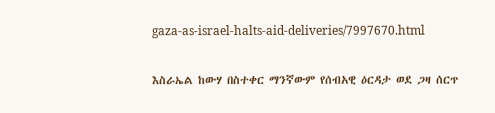gaza-as-israel-halts-aid-deliveries/7997670.html

እስራኤል ከውሃ በስተቀር ማንኛውም የሰብአዊ ዕርዳታ ወደ ጋዛ ሰርጥ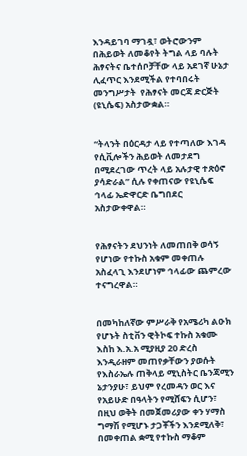እንዳይገባ ማገዷ፣ ወትሮውንም በሕይወት ለመቆየት ትግል ላይ ባሉት ሕፃናትና ቤተሰቦቻቸው ላይ አደገኛ ሁኔታ ሊፈጥር እንደሚችል የተባበሩት መንግሥታት  የሕፃናት መርጃ ድርጅት (ዩኒሴፍ) አስታውቋል።


“ትላንት በዕርዳታ ላይ የተጣለው እገዳ የሲቪሎችን ሕይወት ለመታደግ በሚደረገው ጥረት ላይ አሉታዊ ተጽዕኖ ያሳድራል” ሲሉ የቀጠናው የዩኒሴፍ ኅላፊ ኤድዋርድ ቤግበደር አስታውቀዋል።


የሕፃናትን ደህንነት ለመጠበቅ ወሳኝ የሆነው የተኩስ አቁም መቀጠሉ አስፈላጊ እንደሆነም ኅላፊው ጨምረው ተናግረዋል።


በመካከለኛው ምሥራቅ የአሜሪካ ልዑክ የሆኑት ስቲቨን ዊትኮፍ ተኩስ አቁሙ እስከ እ.አ.አ ሚያዚያ 20 ድረስ እንዲራዘም መጠየቃቸውን ያወሱት የእስራኤሉ ጠቅላይ ሚኒስትር ቤንጃሚን ኔታንያሁ፣ ይህም የረመዳን ወር እና የአይሁድ በዓላትን የሚሸፍን ሲሆን፣ በዚህ ወቅት በመጀመሪያው ቀን ሃማስ ግማሽ የሚሆኑ ታጋቾችን እንደሚለቅ፣ በመቀጠል ቋሚ የተኩስ ማቆም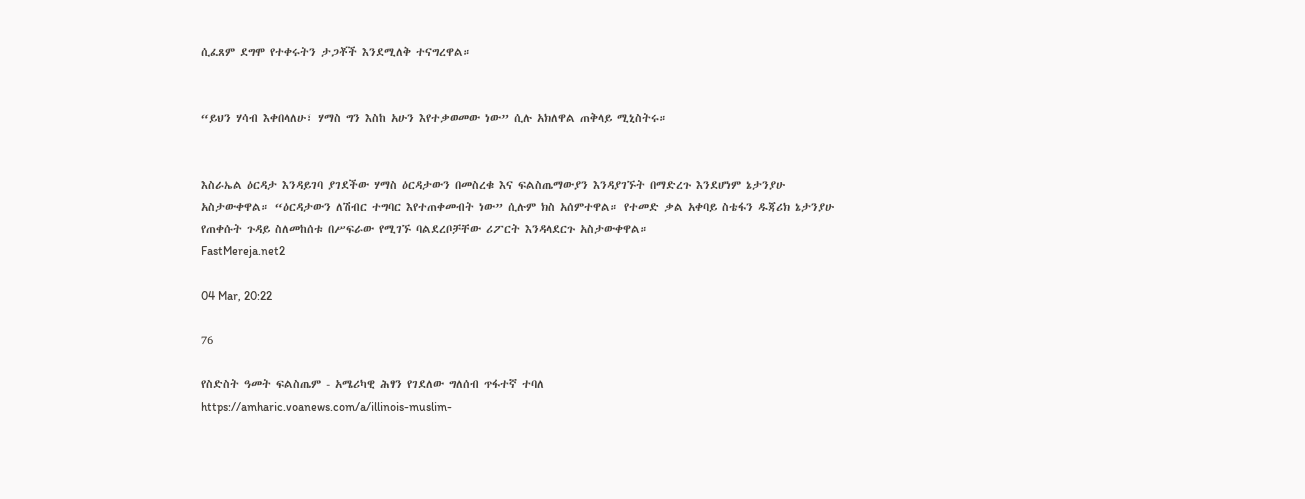ሲፈጸም ደግሞ የተቀሩትን ታጋቾች እንደሚለቅ ተናግረዋል።


“ይህን ሃሳብ እቀበላለሁ፣ ሃማስ ግን እስከ አሁን እየተቃወመው ነው” ሲሉ አክለዋል ጠቅላይ ሚኒስትሩ።


እስራኤል ዕርዳታ እንዳይገባ ያገደችው ሃማስ ዕርዳታውን በመስረቁ እና ፍልስጤማውያን እንዳያገኙት በማድረጉ እንደሆነም ኔታንያሁ አስታውቀዋል። “ዕርዳታውን ለሽብር ተግባር እየተጠቀመብት ነው” ሲሉም ክስ አሰምተዋል። የተመድ ቃል አቀባይ ስቴፋን ዱጃሪክ ኔታንያሁ የጠቀሱት ጉዳይ ስለመከሰቱ በሥፍራው የሚገኙ ባልደረቦቻቸው ሪፖርት እንዳላደርጉ አስታውቀዋል።
FastMereja.net2

04 Mar, 20:22

76

የስድስት ዓመት ፍልስጤም - አሜሪካዊ ሕፃን የገደለው ግለሰብ ጥፋተኛ ተባለ
https://amharic.voanews.com/a/illinois-muslim-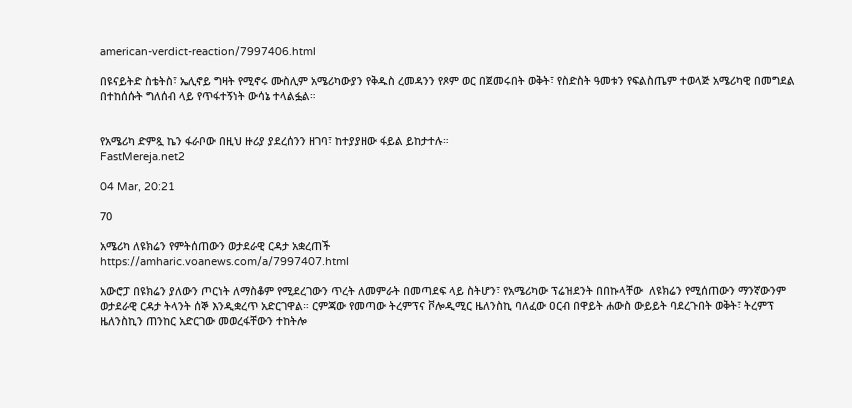american-verdict-reaction/7997406.html

በዩናይትድ ስቴትስ፣ ኤሊኖይ ግዛት የሚኖሩ ሙስሊም አሜሪካውያን የቅዱስ ረመዳንን የጾም ወር በጀመሩበት ወቅት፣ የስድስት ዓመቱን የፍልስጤም ተወላጅ አሜሪካዊ በመግደል በተከሰሱት ግለሰብ ላይ የጥፋተኝነት ውሳኔ ተላልፏል።


የአሜሪካ ድምጿ ኬን ፋራቦው በዚህ ዙሪያ ያደረሰንን ዘገባ፣ ከተያያዘው ፋይል ይከታተሉ።
FastMereja.net2

04 Mar, 20:21

70

አሜሪካ ለዩክሬን የምትሰጠውን ወታደራዊ ርዳታ አቋረጠች
https://amharic.voanews.com/a/7997407.html

አውሮፓ በዩክሬን ያለውን ጦርነት ለማስቆም የሚደረገውን ጥረት ለመምራት በመጣደፍ ላይ ስትሆን፣ የአሜሪካው ፕሬዝደንት በበኩላቸው  ለዩክሬን የሚሰጠውን ማንኛውንም ወታደራዊ ርዳታ ትላንት ሰኞ እንዲቋረጥ አድርገዋል። ርምጃው የመጣው ትረምፕና ቮሎዲሚር ዜለንስኪ ባለፈው ዐርብ በዋይት ሐውስ ውይይት ባደረጉበት ወቅት፣ ትረምፕ ዜለንስኪን ጠንከር አድርገው መወረፋቸውን ተከትሎ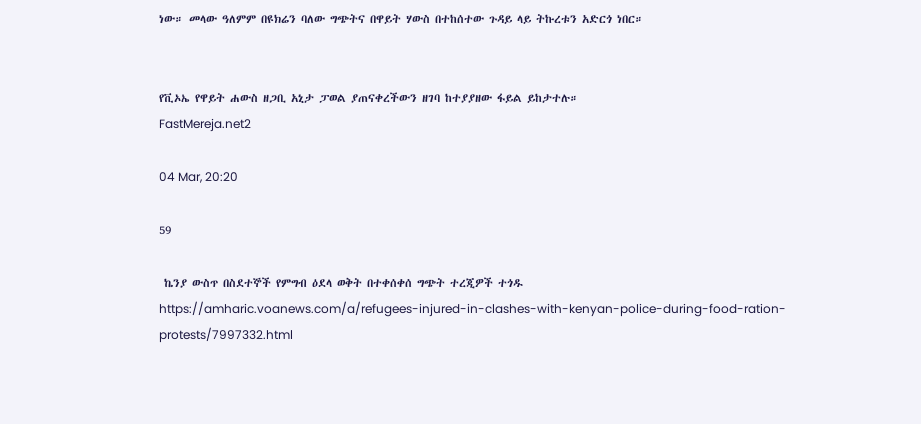ነው። መላው ዓለምም በዩክሬን ባለው ግጭትና በዋይት ሃውስ በተከሰተው ጉዳይ ላይ ትኩረቱን አድርጎ ነበር።


የቪኦኤ የዋይት ሐውስ ዘጋቢ አኒታ ፓወል ያጠናቀረችውን ዘገባ ከተያያዘው ፋይል ይከታተሉ።
FastMereja.net2

04 Mar, 20:20

59

 ኬንያ ውስጥ በስደተኞች የምግብ ዕደላ ወቅት በተቀሰቀሰ ግጭት ተረጂዎች ተጎዱ
https://amharic.voanews.com/a/refugees-injured-in-clashes-with-kenyan-police-during-food-ration-protests/7997332.html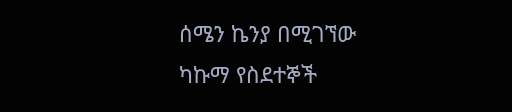ሰሜን ኬንያ በሚገኘው ካኩማ የስደተኞች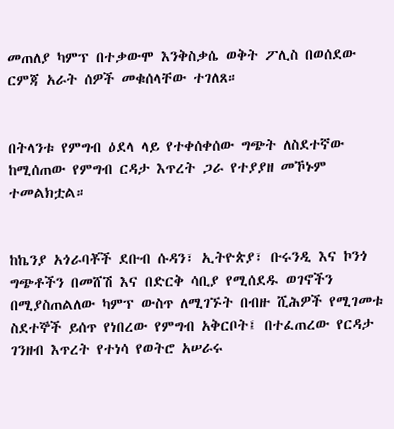መጠለያ ካምፕ በተቃውሞ እንቅስቃሴ ወቅት ፖሊስ በወሰደው ርምጃ አራት ሰዎች መቁሰላቸው ተገለጸ።


በትላንቱ የምግብ ዕደላ ላይ የተቀሰቀሰው ግጭት ለስደተኛው ከሚሰጠው የምግብ ርዳታ እጥረት ጋራ የተያያዘ መኾኑም ተመልክቷል።


ከኬንያ አጎራባቾች ደቡብ ሱዳን፣ ኢትዮጵያ፣ ቡሩንዲ እና ኮንጎ ግጭቶችን በመሸሽ እና በድርቅ ሳቢያ የሚሰደዱ ወገኖችን በሚያስጠልለው ካምፕ ውስጥ ለሚገኙት በብዙ ሺሕዎች የሚገመቱ ስደተኞች ይሰጥ የነበረው የምግብ አቅርቦት፤ በተፈጠረው የርዳታ ገንዘብ እጥረት የተነሳ የወትሮ አሠራሩ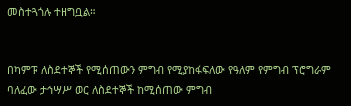መስተጓጎሉ ተዘግቧል።


በካምፑ ለስደተኞች የሚሰጠውን ምግብ የሚያከፋፍለው የዓለም የምግብ ፕሮግራም ባለፈው ታኅሣሥ ወር ለስደተኞች ከሚሰጠው ምግብ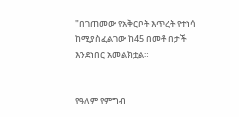"በገጠመው የአቅርቦት እጥረት የተነሳ ከሚያስፈልገው ከ45 በመቶ በታች እንደነበር አመልክቷል።


የዓለም የምግብ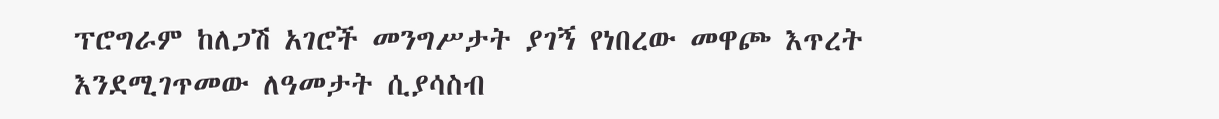ፕሮግራም ከለጋሽ አገሮች መንግሥታት ያገኝ የነበረው መዋጮ እጥረት እንደሚገጥመው ለዓመታት ሲያሳስብ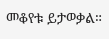መቆየቱ ይታወቃል።